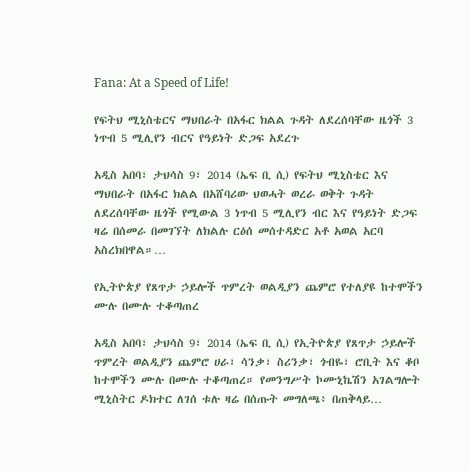Fana: At a Speed of Life!

የፍትህ ሚኒስቴርና ማህበራት በአፋር ክልል ጉዳት ለደረሰባቸው ዜጎች 3 ነጥብ 5 ሚሊየን ብርና የዓይነት ድጋፍ አደረጉ

አዲስ አበባ፣ ታህሳስ 9፣ 2014 (ኤፍ ቢ ሲ) የፍትህ ሚኒስቴር እና ማህበራት በአፋር ክልል በአሸባሪው ህወሓት ወረራ ወቅት ጉዳት ለደረሰባቸው ዜጎች የሚውል 3 ነጥብ 5 ሚሊየን ብር እና የዓይነት ድጋፍ ዛሬ በሰመራ በመገኘት ለክልሉ ርዕሰ መሰተዳድር አቶ አወል አርባ አስረክበዋል።…

የኢትዮጵያ የጸጥታ ኃይሎች ጥምረት ወልዲያን ጨምሮ የተለያዩ ከተሞችን ሙሉ በሙሉ ተቆጣጠረ

አዲስ አበባ፣ ታህሳስ 9፣ 2014 (ኤፍ ቢ ሲ) የኢትዮጵያ የጸጥታ ኃይሎች ጥምረት ወልዲያን ጨምሮ ሀራ፣ ሳንቃ፣ ስሪንቃ፣ ጎብዬ፣ ሮቢት እና ቆቦ ከተሞችን ሙሉ በሙሉ ተቆጣጠረ። የመንግሥት ኮሙኒኬሽን አገልግሎት ሚኒስትር ዶክተር ለገሰ ቱሉ ዛሬ በሰጡት መግለጫ፥ በጠቅላይ…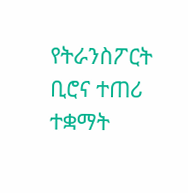የትራንስፖርት ቢሮና ተጠሪ ተቋማት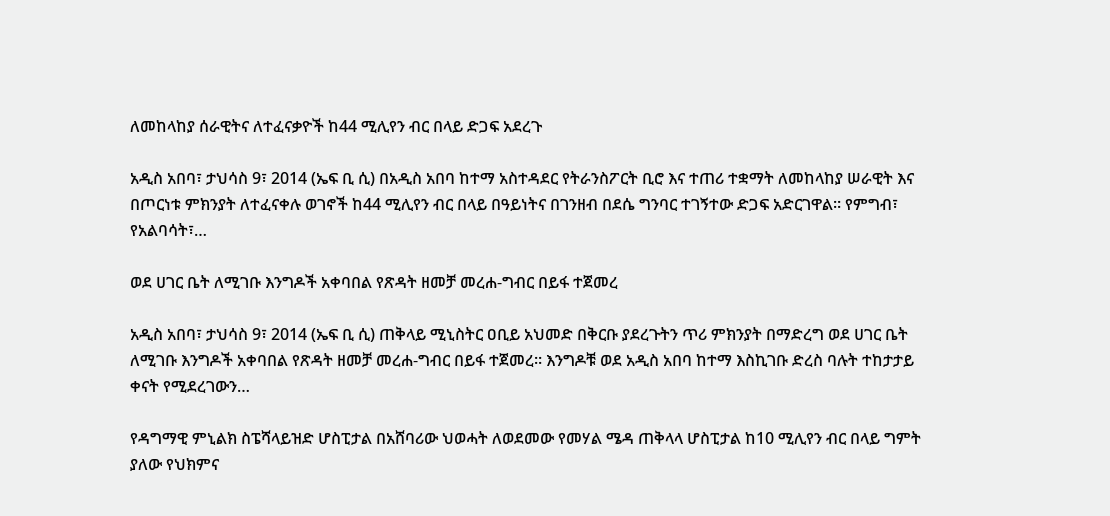ለመከላከያ ሰራዊትና ለተፈናቃዮች ከ44 ሚሊየን ብር በላይ ድጋፍ አደረጉ

አዲስ አበባ፣ ታህሳስ 9፣ 2014 (ኤፍ ቢ ሲ) በአዲስ አበባ ከተማ አስተዳደር የትራንስፖርት ቢሮ እና ተጠሪ ተቋማት ለመከላከያ ሠራዊት እና በጦርነቱ ምክንያት ለተፈናቀሉ ወገኖች ከ44 ሚሊየን ብር በላይ በዓይነትና በገንዘብ በደሴ ግንባር ተገኝተው ድጋፍ አድርገዋል። የምግብ፣ የአልባሳት፣…

ወደ ሀገር ቤት ለሚገቡ እንግዶች አቀባበል የጽዳት ዘመቻ መረሐ-ግብር በይፋ ተጀመረ

አዲስ አበባ፣ ታህሳስ 9፣ 2014 (ኤፍ ቢ ሲ) ጠቅላይ ሚኒስትር ዐቢይ አህመድ በቅርቡ ያደረጉትን ጥሪ ምክንያት በማድረግ ወደ ሀገር ቤት ለሚገቡ እንግዶች አቀባበል የጽዳት ዘመቻ መረሐ-ግብር በይፋ ተጀመረ። እንግዶቹ ወደ አዲስ አበባ ከተማ እስኪገቡ ድረስ ባሉት ተከታታይ ቀናት የሚደረገውን…

የዳግማዊ ምኒልክ ስፔሻላይዝድ ሆስፒታል በአሸባሪው ህወሓት ለወደመው የመሃል ሜዳ ጠቅላላ ሆስፒታል ከ10 ሚሊየን ብር በላይ ግምት ያለው የህክምና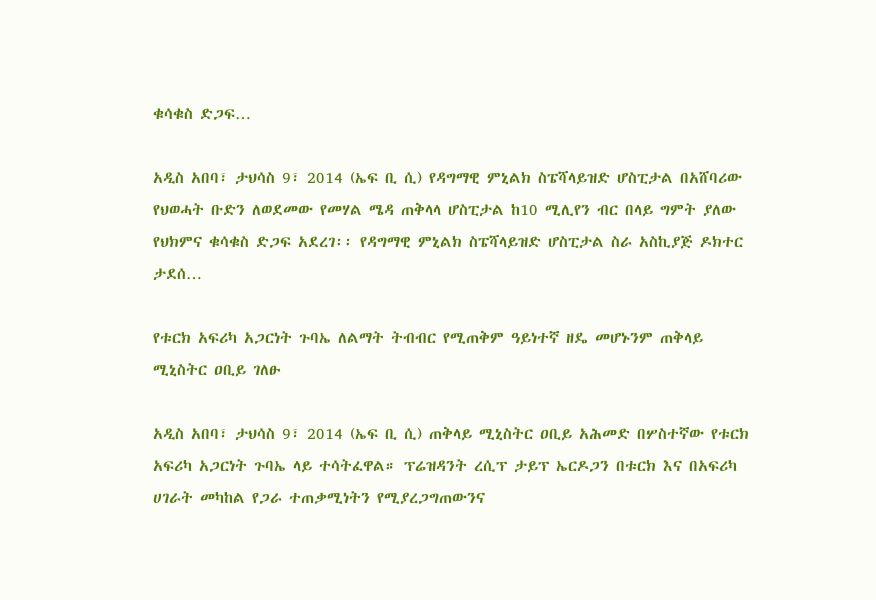ቁሳቁስ ድጋፍ…

አዲስ አበባ፣ ታህሳስ 9፣ 2014 (ኤፍ ቢ ሲ) የዳግማዊ ምኒልክ ስፔሻላይዝድ ሆስፒታል በአሸባሪው የህወሓት ቡድን ለወደመው የመሃል ሜዳ ጠቅላላ ሆስፒታል ከ10 ሚሊየን ብር በላይ ግምት ያለው የህክምና ቁሳቁስ ድጋፍ አደረገ፡፡ የዳግማዊ ምኒልክ ስፔሻላይዝድ ሆስፒታል ስራ አስኪያጅ ዶክተር ታደሰ…

የቱርክ አፍሪካ አጋርነት ጉባኤ ለልማት ትብብር የሚጠቅም ዓይነተኛ ዘዴ መሆኑንም ጠቅላይ ሚኒስትር ዐቢይ ገለፁ

አዲስ አበባ፣ ታህሳስ 9፣ 2014 (ኤፍ ቢ ሲ) ጠቅላይ ሚኒስትር ዐቢይ አሕመድ በሦስተኛው የቱርክ አፍሪካ አጋርነት ጉባኤ ላይ ተሳትፈዋል። ፕሬዝዳንት ረሲፕ ታይፕ ኤርዶጋን በቱርክ እና በአፍሪካ ሀገራት መካከል የጋራ ተጠቃሚነትን የሚያረጋግጠውንና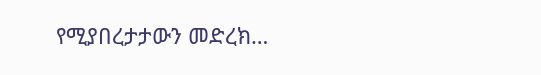የሚያበረታታውን መድረክ…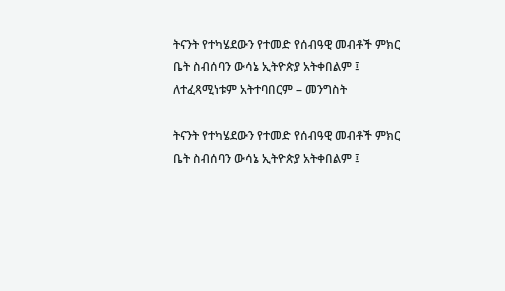ትናንት የተካሄደውን የተመድ የሰብዓዊ መብቶች ምክር ቤት ስብሰባን ውሳኔ ኢትዮጵያ አትቀበልም ፤ ለተፈጻሚነቱም አትተባበርም – መንግስት

ትናንት የተካሄደውን የተመድ የሰብዓዊ መብቶች ምክር ቤት ስብሰባን ውሳኔ ኢትዮጵያ አትቀበልም ፤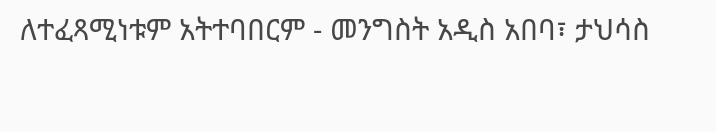ለተፈጻሚነቱም አትተባበርም - መንግስት አዲስ አበባ፣ ታህሳስ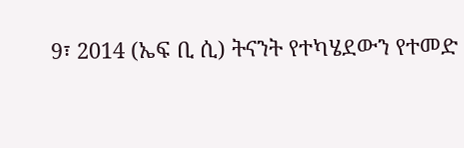9፣ 2014 (ኤፍ ቢ ሲ) ትናንት የተካሄደውን የተመድ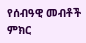የሰብዓዊ መብቶች ምክር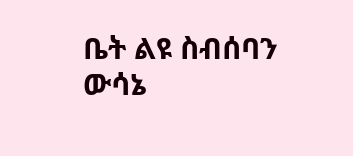ቤት ልዩ ስብሰባን ውሳኔ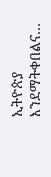ኢትዮጵያ እንደማትቀበልና…